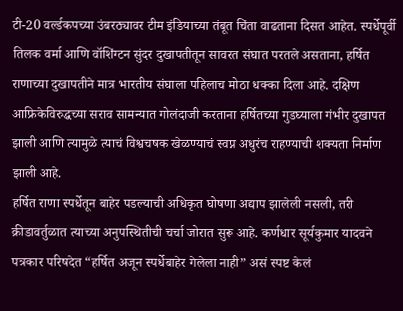टी-20 वर्ल्डकपच्या उंबरठ्यावर टीम इंडियाच्या तंबूत चिंता वाढताना दिसत आहेत. स्पर्धेपूर्वी तिलक वर्मा आणि वॉशिंग्टन सुंदर दुखापतीतून सावरत संघात परतले असताना, हर्षित राणाच्या दुखापतीने मात्र भारतीय संघाला पहिलाच मोठा धक्का दिला आहे. दक्षिण आफ्रिकेविरुद्धच्या सराव सामन्यात गोलंदाजी करताना हर्षितच्या गुडघ्याला गंभीर दुखापत झाली आणि त्यामुळे त्याचं विश्वचषक खेळण्याचं स्वप्न अधुरंच राहण्याची शक्यता निर्माण झाली आहे.
हर्षित राणा स्पर्धेतून बाहेर पडल्याची अधिकृत घोषणा अद्याप झालेली नसली, तरी क्रीडावर्तुळात त्याच्या अनुपस्थितीची चर्चा जोरात सुरू आहे. कर्णधार सूर्यकुमार यादवने पत्रकार परिषदेत “हर्षित अजून स्पर्धेबाहेर गेलेला नाही” असं स्पष्ट केलं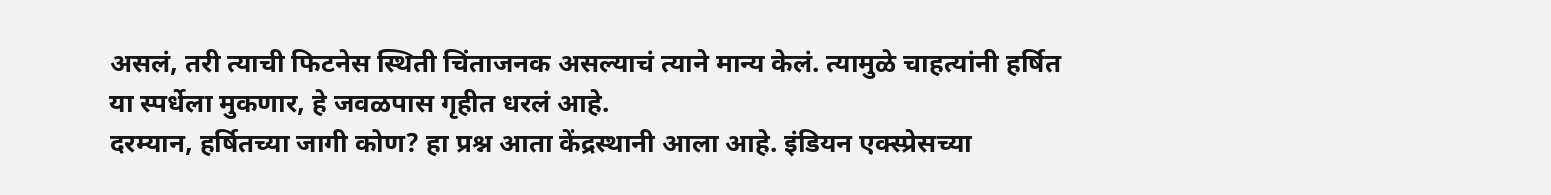असलं, तरी त्याची फिटनेस स्थिती चिंताजनक असल्याचं त्याने मान्य केलं. त्यामुळे चाहत्यांनी हर्षित या स्पर्धेला मुकणार, हे जवळपास गृहीत धरलं आहे.
दरम्यान, हर्षितच्या जागी कोण? हा प्रश्न आता केंद्रस्थानी आला आहे. इंडियन एक्स्प्रेसच्या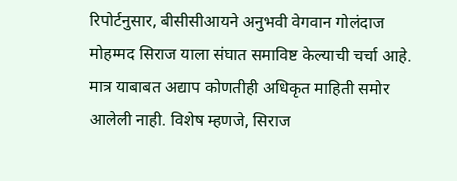रिपोर्टनुसार, बीसीसीआयने अनुभवी वेगवान गोलंदाज मोहम्मद सिराज याला संघात समाविष्ट केल्याची चर्चा आहे. मात्र याबाबत अद्याप कोणतीही अधिकृत माहिती समोर आलेली नाही. विशेष म्हणजे, सिराज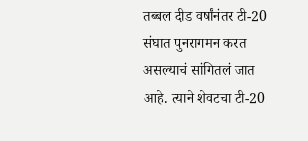तब्बल दीड वर्षांनंतर टी-20 संघात पुनरागमन करत असल्याचं सांगितलं जात आहे. त्याने शेवटचा टी-20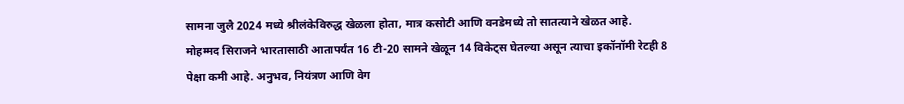सामना जुलै 2024 मध्ये श्रीलंकेविरुद्ध खेळला होता, मात्र कसोटी आणि वनडेमध्ये तो सातत्याने खेळत आहे.
मोहम्मद सिराजने भारतासाठी आतापर्यंत 16 टी-20 सामने खेळून 14 विकेट्स घेतल्या असून त्याचा इकॉनॉमी रेटही 8 पेक्षा कमी आहे. अनुभव, नियंत्रण आणि वेग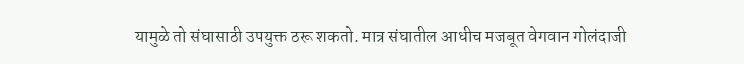यामुळे तो संघासाठी उपयुक्त ठरू शकतो. मात्र संघातील आधीच मजबूत वेगवान गोलंदाजी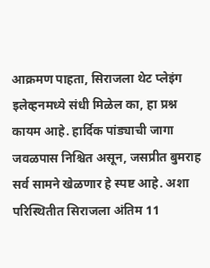आक्रमण पाहता, सिराजला थेट प्लेइंग इलेव्हनमध्ये संधी मिळेल का, हा प्रश्न कायम आहे. हार्दिक पांड्याची जागा जवळपास निश्चित असून, जसप्रीत बुमराह सर्व सामने खेळणार हे स्पष्ट आहे. अशा परिस्थितीत सिराजला अंतिम 11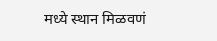मध्ये स्थान मिळवणं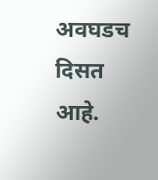अवघडच दिसत आहे.